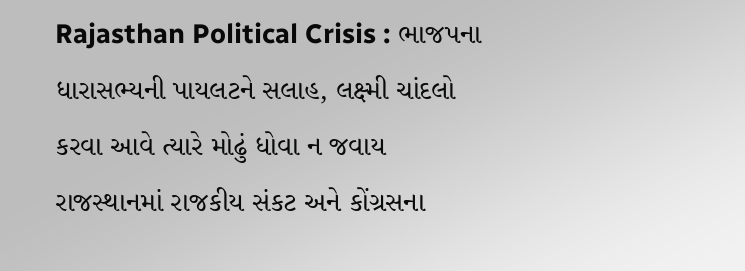Rajasthan Political Crisis : ભાજપના ધારાસભ્યની પાયલટને સલાહ, લક્ષ્મી ચાંદલો કરવા આવે ત્યારે મોઢું ધોવા ન જવાય
રાજસ્થાનમાં રાજકીય સંકટ અને કોંગ્રસના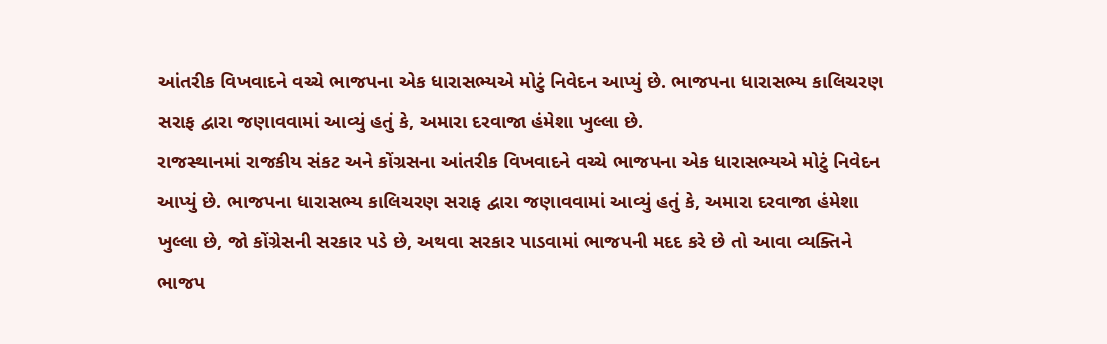આંતરીક વિખવાદને વચ્ચે ભાજપના એક ધારાસભ્યએ મોટું નિવેદન આપ્યું છે. ભાજપના ધારાસભ્ય કાલિચરણ સરાફ દ્વારા જણાવવામાં આવ્યું હતું કે, અમારા દરવાજા હંમેશા ખુલ્લા છે.
રાજસ્થાનમાં રાજકીય સંકટ અને કોંગ્રસના આંતરીક વિખવાદને વચ્ચે ભાજપના એક ધારાસભ્યએ મોટું નિવેદન આપ્યું છે. ભાજપના ધારાસભ્ય કાલિચરણ સરાફ દ્વારા જણાવવામાં આવ્યું હતું કે, અમારા દરવાજા હંમેશા ખુલ્લા છે, જો કોંગ્રેસની સરકાર પડે છે, અથવા સરકાર પાડવામાં ભાજપની મદદ કરે છે તો આવા વ્યક્તિને ભાજપ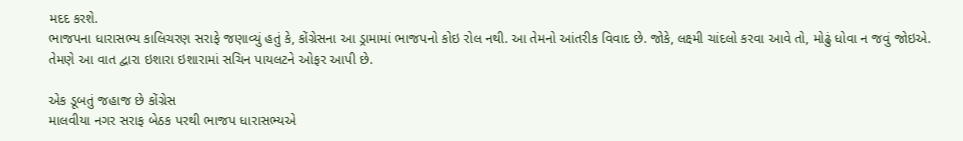મદદ કરશે.
ભાજપના ધારાસભ્ય કાલિચરણ સરાફે જણાવ્યું હતું કે, કોંગ્રેસના આ ડ્રામામાં ભાજપનો કોઇ રોલ નથી. આ તેમનો આંતરીક વિવાદ છે. જોકે, લક્ષ્મી ચાંદલો કરવા આવે તો, મોઢું ધોવા ન જવું જોઇએ. તેમણે આ વાત દ્વારા ઇશારા ઇશારામાં સચિન પાયલટને ઓફર આપી છે.

એક ડૂબતું જહાજ છે કોંગ્રેસ
માલવીયા નગર સરાફ બેઠક પરથી ભાજપ ધારાસભ્યએ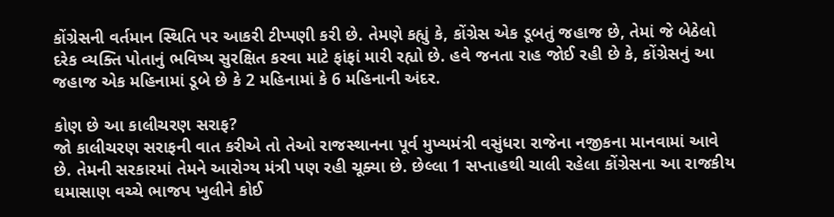કોંગ્રેસની વર્તમાન સ્થિતિ પર આકરી ટીપ્પણી કરી છે. તેમણે કહ્યું કે, કોંગ્રેસ એક ડૂબતું જહાજ છે, તેમાં જે બેઠેલો દરેક વ્યક્તિ પોતાનું ભવિષ્ય સુરક્ષિત કરવા માટે ફાંફાં મારી રહ્યો છે. હવે જનતા રાહ જોઈ રહી છે કે, કોંગ્રેસનું આ જહાજ એક મહિનામાં ડૂબે છે કે 2 મહિનામાં કે 6 મહિનાની અંદર.

કોણ છે આ કાલીચરણ સરાફ?
જો કાલીચરણ સરાફની વાત કરીએ તો તેઓ રાજસ્થાનના પૂર્વ મુખ્યમંત્રી વસુંધરા રાજેના નજીકના માનવામાં આવે છે. તેમની સરકારમાં તેમને આરોગ્ય મંત્રી પણ રહી ચૂક્યા છે. છેલ્લા 1 સપ્તાહથી ચાલી રહેલા કોંગ્રેસના આ રાજકીય ઘમાસાણ વચ્ચે ભાજપ ખુલીને કોઈ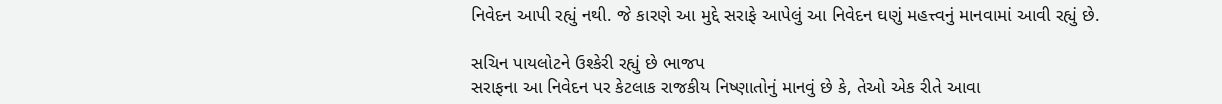નિવેદન આપી રહ્યું નથી. જે કારણે આ મુદ્દે સરાફે આપેલું આ નિવેદન ઘણું મહત્ત્વનું માનવામાં આવી રહ્યું છે.

સચિન પાયલોટને ઉશ્કેરી રહ્યું છે ભાજપ
સરાફના આ નિવેદન પર કેટલાક રાજકીય નિષ્ણાતોનું માનવું છે કે, તેઓ એક રીતે આવા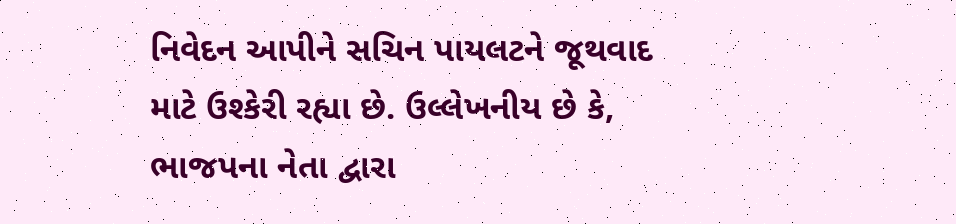નિવેદન આપીને સચિન પાયલટને જૂથવાદ માટે ઉશ્કેરી રહ્યા છે. ઉલ્લેખનીય છે કે, ભાજપના નેતા દ્વારા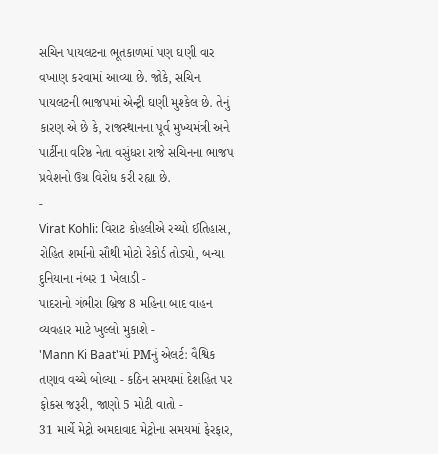સચિન પાયલટના ભૂતકાળમાં પણ ઘણી વાર વખાણ કરવામાં આવ્યા છે. જોકે, સચિન પાયલટની ભાજપમાં એન્ટ્રી ઘણી મુશ્કેલ છે. તેનું કારણ એ છે કે, રાજસ્થાનના પૂર્વ મુખ્યમંત્રી અને પાર્ટીના વરિષ્ઠ નેતા વસુંધરા રાજે સચિનના ભાજપ પ્રવેશનો ઉગ્ર વિરોધ કરી રહ્યા છે.
-
Virat Kohli: વિરાટ કોહલીએ રચ્યો ઈતિહાસ, રોહિત શર્માનો સૌથી મોટો રેકોર્ડ તોડ્યો, બન્યા દુનિયાના નંબર 1 ખેલાડી -
પાદરાનો ગંભીરા બ્રિજ 8 મહિના બાદ વાહન વ્યવહાર માટે ખુલ્લો મુકાશે -
'Mann Ki Baat'માં PMનું એલર્ટ: વૈશ્વિક તણાવ વચ્ચે બોલ્યા - કઠિન સમયમાં દેશહિત પર ફોકસ જરૂરી, જાણો 5 મોટી વાતો -
31 માર્ચે મેટ્રો અમદાવાદ મેટ્રોના સમયમાં ફેરફાર,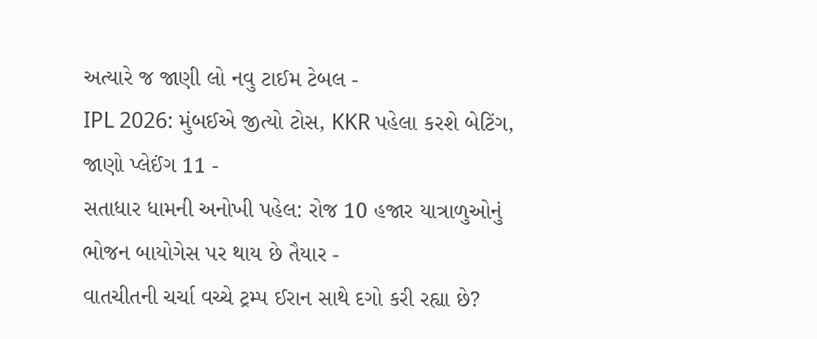અત્યારે જ જાણી લો નવુ ટાઈમ ટેબલ -
IPL 2026: મુંબઈએ જીત્યો ટોસ, KKR પહેલા કરશે બેટિંગ, જાણો પ્લેઈંગ 11 -
સતાધાર ધામની અનોખી પહેલ: રોજ 10 હજાર યાત્રાળુઓનું ભોજન બાયોગેસ પર થાય છે તૈયાર -
વાતચીતની ચર્ચા વચ્ચે ટ્રમ્પ ઈરાન સાથે દગો કરી રહ્યા છે?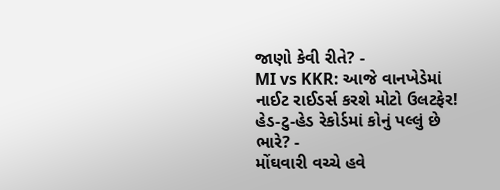જાણો કેવી રીતે? -
MI vs KKR: આજે વાનખેડેમાં નાઈટ રાઈડર્સ કરશે મોટો ઉલટફેર! હેડ-ટુ-હેડ રેકોર્ડમાં કોનું પલ્લું છે ભારે? -
મોંઘવારી વચ્ચે હવે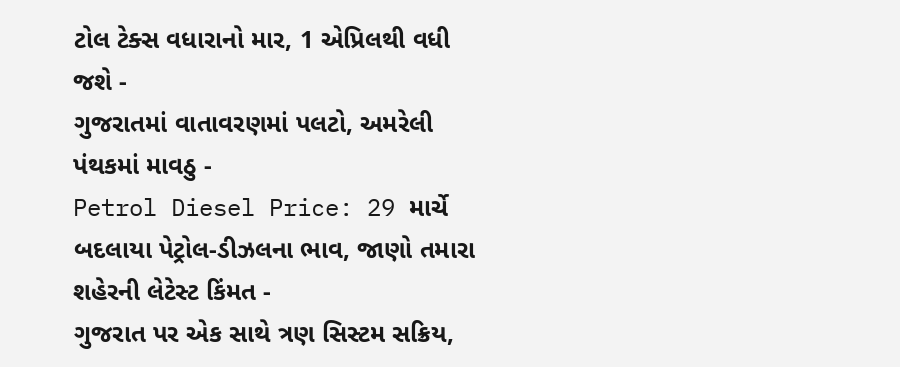ટોલ ટેક્સ વધારાનો માર, 1 એપ્રિલથી વધી જશે -
ગુજરાતમાં વાતાવરણમાં પલટો, અમરેલી પંથકમાં માવઠુ -
Petrol Diesel Price: 29 માર્ચે બદલાયા પેટ્રોલ-ડીઝલના ભાવ, જાણો તમારા શહેરની લેટેસ્ટ કિંમત -
ગુજરાત પર એક સાથે ત્રણ સિસ્ટમ સક્રિય,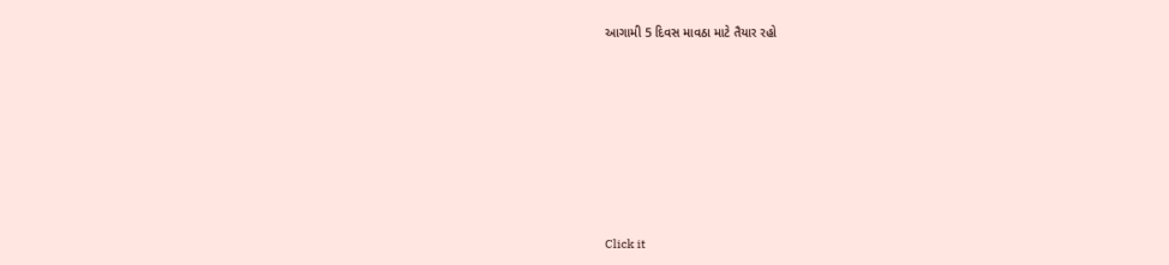આગામી 5 દિવસ માવઠા માટે તૈયાર રહો









Click it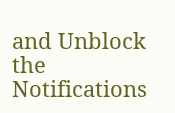and Unblock the Notifications